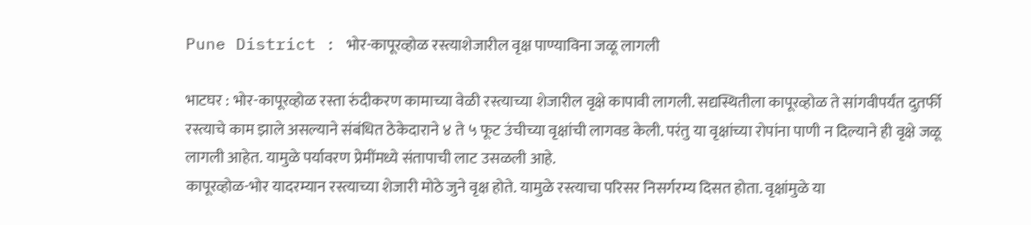Pune District : भोर-कापूरव्होळ रस्त्याशेजारील वृक्ष पाण्याविना जळू लागली

भाटघर : भोर-कापूरव्होळ रस्ता रुंदीकरण कामाच्या वेळी रस्त्याच्या शेजारील वृक्षे कापावी लागली. सद्यस्थितीला कापूरव्होळ ते सांगवीपर्यंत दुतर्फी रस्त्याचे काम झाले असल्याने संबंधित ठेकेदाराने ४ ते ५ फूट उंचीच्या वृक्षांची लागवड केली. परंतु या वृक्षांच्या रोपांना पाणी न दिल्याने ही वृक्षे जळू लागली आहेत. यामुळे पर्यावरण प्रेमींमध्ये संतापाची लाट उसळली आहे.
कापूरव्होळ-भोर यादरम्यान रस्त्याच्या शेजारी मोठे जुने वृक्ष होते. यामुळे रस्त्याचा परिसर निसर्गरम्य दिसत होता. वृक्षांमुळे या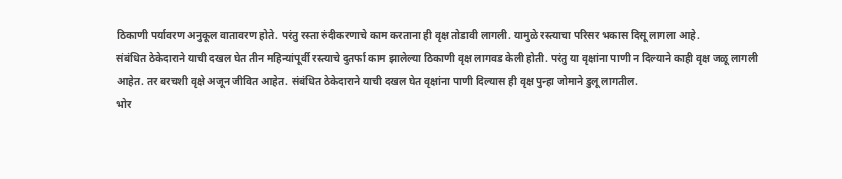ठिकाणी पर्यावरण अनुकूल वातावरण होते. परंतु रस्ता रुंदीकरणाचे काम करताना ही वृक्ष तोडावी लागली. यामुळे रस्त्याचा परिसर भकास दिसू लागला आहे.
संबंधित ठेकेदाराने याची दखल घेत तीन महिन्यांपूर्वी रस्त्याचे दुतर्फा काम झालेल्या ठिकाणी वृक्ष लागवड केली होती. परंतु या वृक्षांना पाणी न दिल्याने काही वृक्ष जळू लागली आहेत. तर बरचशी वृक्षे अजून जीवित आहेत. संबंधित ठेकेदाराने याची दखल घेत वृक्षांना पाणी दिल्यास ही वृक्ष पुन्हा जोमाने डुलू लागतील.
भोर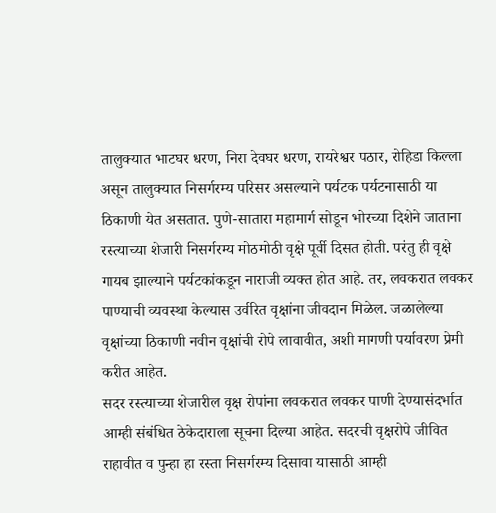तालुक्यात भाटघर धरण, निरा देवघर धरण, रायरेश्वर पठार, रोहिडा किल्ला असून तालुक्यात निसर्गरम्य परिसर असल्याने पर्यटक पर्यटनासाठी या ठिकाणी येत असतात. पुणे-सातारा महामार्ग सोडून भोरच्या दिशेने जाताना रस्त्याच्या शेजारी निसर्गरम्य मोठमोठी वृक्षे पूर्वी दिसत होती. परंतु ही वृक्षे गायब झाल्याने पर्यटकांकडून नाराजी व्यक्त होत आहे. तर, लवकरात लवकर पाण्याची व्यवस्था केल्यास उर्वरित वृक्षांना जीवदान मिळेल. जळालेल्या वृक्षांच्या ठिकाणी नवीन वृक्षांची रोपे लावावीत, अशी मागणी पर्यावरण प्रेमी करीत आहेत.
सदर रस्त्याच्या शेजारील वृक्ष रोपांना लवकरात लवकर पाणी देण्यासंदर्भात आम्ही संबंधित ठेकेदाराला सूचना दिल्या आहेत. सदरची वृक्षरोपे जीवित राहावीत व पुन्हा हा रस्ता निसर्गरम्य दिसावा यासाठी आम्ही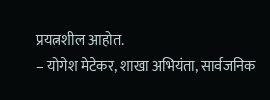प्रयत्नशील आहोत.
– योगेश मेटेकर, शाखा अभियंता, सार्वजनिक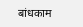बांधकाम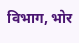विभाग, भोर